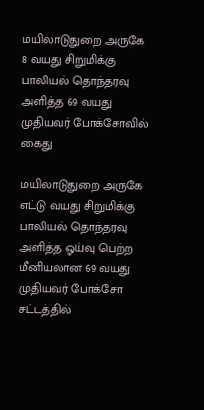மயிலாடுதுறை அருகே 8 வயது சிறுமிக்கு பாலியல் தொந்தரவு அளித்த 69 வயது முதியவர் போக்சோவில் கைது

மயிலாடுதுறை அருகே எட்டு வயது சிறுமிக்கு பாலியல் தொந்தரவு அளித்த ஓய்வு பெற்ற மீனியலான 69 வயது முதியவர் போக்சோ சட்டத்தில்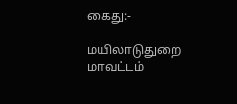கைது:-

மயிலாடுதுறை மாவட்டம்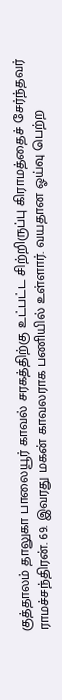குத்தாலம் தாலுகா பாலையூர் காவல் சரகத்திற்கு உட்பட்ட சிற்றிருப்பு கிராமத்தைச் சேர்ந்தவர் ராமச்சந்திரன். 69. இவரது மகன் காவலராக பணியில் உள்ளார். வயதான ஓய்வு பெற்ற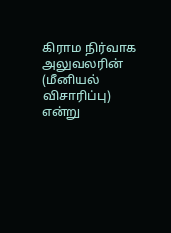கிராம நிர்வாக அலுவலரின் (மீனியல் விசாரிப்பு) என்று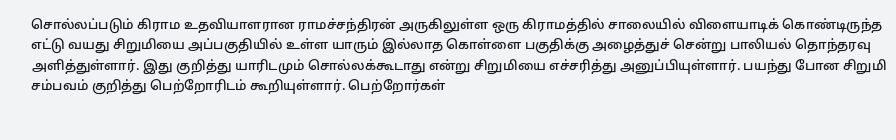சொல்லப்படும் கிராம உதவியாளரான ராமச்சந்திரன் அருகிலுள்ள ஒரு கிராமத்தில் சாலையில் விளையாடிக் கொண்டிருந்த எட்டு வயது சிறுமியை அப்பகுதியில் உள்ள யாரும் இல்லாத கொள்ளை பகுதிக்கு அழைத்துச் சென்று பாலியல் தொந்தரவு அளித்துள்ளார். இது குறித்து யாரிடமும் சொல்லக்கூடாது என்று சிறுமியை எச்சரித்து அனுப்பியுள்ளார். பயந்து போன சிறுமி சம்பவம் குறித்து பெற்றோரிடம் கூறியுள்ளார். பெற்றோர்கள்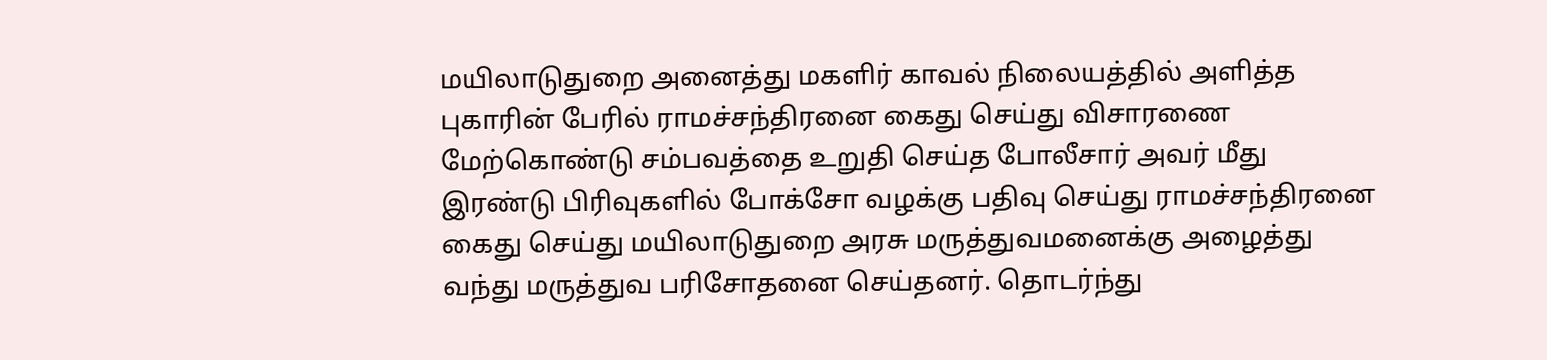மயிலாடுதுறை அனைத்து மகளிர் காவல் நிலையத்தில் அளித்த புகாரின் பேரில் ராமச்சந்திரனை கைது செய்து விசாரணை மேற்கொண்டு சம்பவத்தை உறுதி செய்த போலீசார் அவர் மீது இரண்டு பிரிவுகளில் போக்சோ வழக்கு பதிவு செய்து ராமச்சந்திரனை கைது செய்து மயிலாடுதுறை அரசு மருத்துவமனைக்கு அழைத்து வந்து மருத்துவ பரிசோதனை செய்தனர். தொடர்ந்து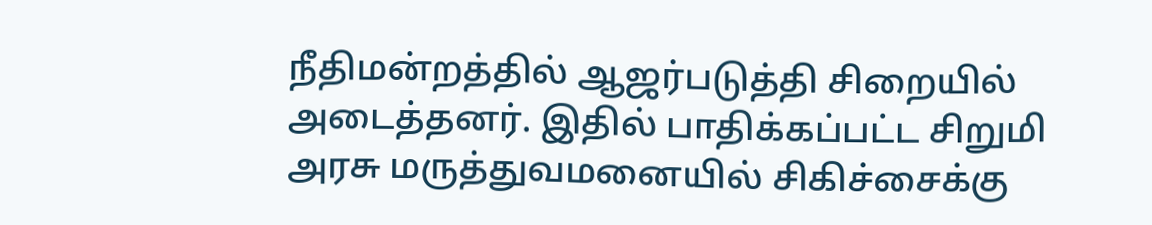நீதிமன்றத்தில் ஆஜர்படுத்தி சிறையில் அடைத்தனர். இதில் பாதிக்கப்பட்ட சிறுமி அரசு மருத்துவமனையில் சிகிச்சைக்கு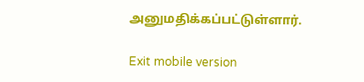அனுமதிக்கப்பட்டுள்ளார்.

Exit mobile version